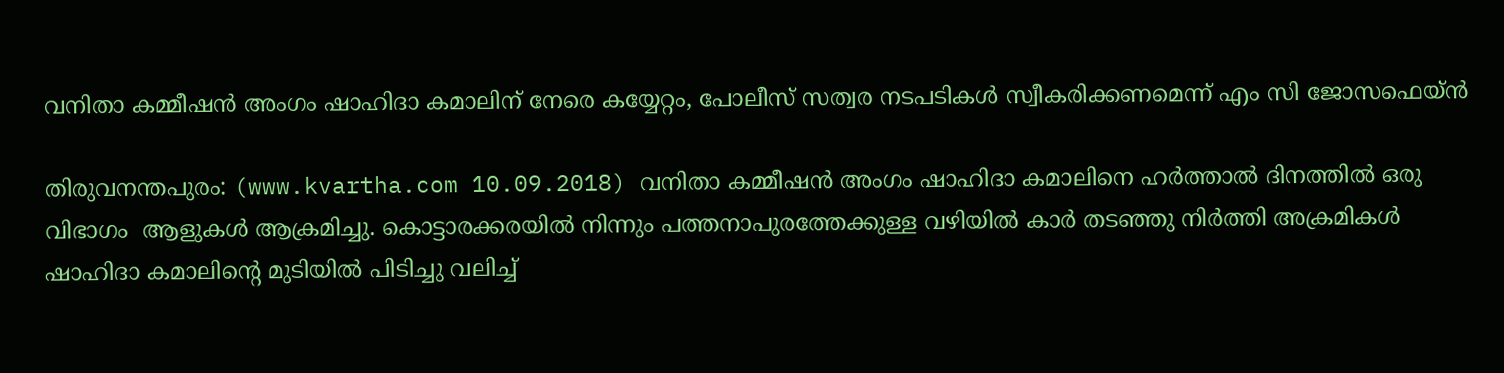വനിതാ കമ്മീഷന്‍ അംഗം ഷാഹിദാ കമാലിന് നേരെ കയ്യേറ്റം, പോലീസ് സത്വര നടപടികള്‍ സ്വീകരിക്കണമെന്ന് എം സി ജോസഫെയ്ന്‍

തിരുവനന്തപുരം: (www.kvartha.com 10.09.2018) വനിതാ കമ്മീഷന്‍ അംഗം ഷാഹിദാ കമാലിനെ ഹര്‍ത്താല്‍ ദിനത്തില്‍ ഒരു വിഭാഗം  ആളുകള്‍ ആക്രമിച്ചു. കൊട്ടാരക്കരയില്‍ നിന്നും പത്തനാപുരത്തേക്കുള്ള വഴിയില്‍ കാര്‍ തടഞ്ഞു നിര്‍ത്തി അക്രമികള്‍ ഷാഹിദാ കമാലിന്റെ മുടിയില്‍ പിടിച്ചു വലിച്ച്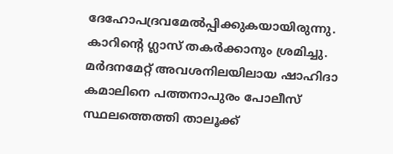ദേഹോപദ്രവമേല്‍പ്പിക്കുകയായിരുന്നു. കാറിന്റെ ഗ്ലാസ് തകര്‍ക്കാനും ശ്രമിച്ചു. മര്‍ദനമേറ്റ് അവശനിലയിലായ ഷാഹിദാ കമാലിനെ പത്തനാപുരം പോലീസ് സ്ഥലത്തെത്തി താലൂക്ക്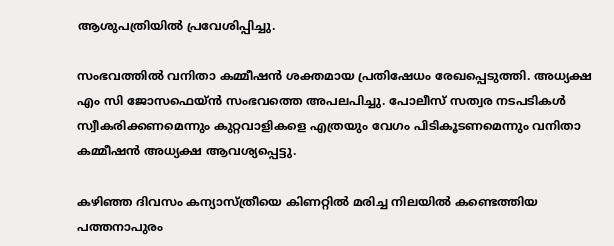ആശുപത്രിയില്‍ പ്രവേശിപ്പിച്ചു.

സംഭവത്തില്‍ വനിതാ കമ്മീഷന്‍ ശക്തമായ പ്രതിഷേധം രേഖപ്പെടുത്തി. അധ്യക്ഷ എം സി ജോസഫെയ്ന്‍ സംഭവത്തെ അപലപിച്ചു. പോലീസ് സത്വര നടപടികള്‍ സ്വീകരിക്കണമെന്നും കുറ്റവാളികളെ എത്രയും വേഗം പിടികൂടണമെന്നും വനിതാ കമ്മീഷന്‍ അധ്യക്ഷ ആവശ്യപ്പെട്ടു.

കഴിഞ്ഞ ദിവസം കന്യാസ്ത്രീയെ കിണറ്റില്‍ മരിച്ച നിലയില്‍ കണ്ടെത്തിയ പത്തനാപുരം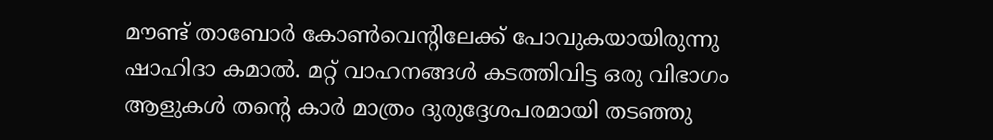മൗണ്ട് താബോര്‍ കോണ്‍വെന്റിലേക്ക് പോവുകയായിരുന്നു ഷാഹിദാ കമാല്‍. മറ്റ് വാഹനങ്ങള്‍ കടത്തിവിട്ട ഒരു വിഭാഗം ആളുകള്‍ തന്റെ കാര്‍ മാത്രം ദുരുദ്ദേശപരമായി തടഞ്ഞു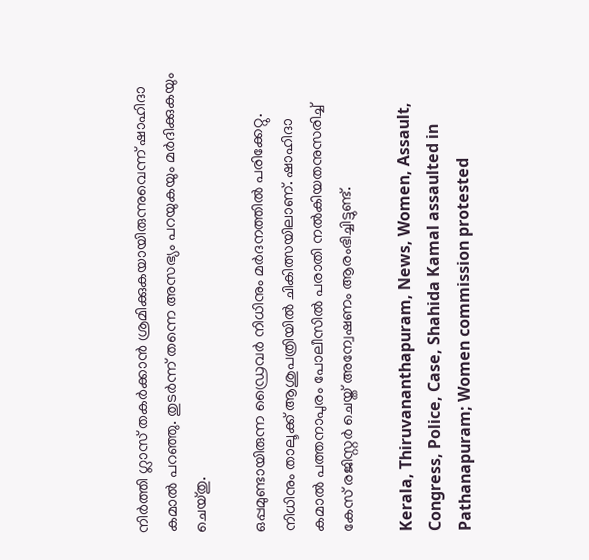നിര്‍ത്തി ഗ്ലാസ് തകര്‍ക്കാന്‍ ശ്രമിക്കുകയായിരുന്നുവെന്ന് ഷാഹിദാ കമാല്‍ പറഞ്ഞു. തുടര്‍ന്ന് തന്നെ അസഭ്യം പറയുകയും മര്‍ദിക്കുകയും ചെയ്തു.

ഒപ്പമുണ്ടായിരുന്ന ഡ്രൈവര്‍ നിധിനും മര്‍ദനത്തില്‍ പരിക്കേറ്റു. നിധിനും താലൂക്ക് ആശുപത്രിയില്‍ ചികിത്സയിലാണ്. ഷാഹിദാ കമാല്‍ പത്തനാപുരം പോലീസില്‍ പരാതി നല്‍കിയതനുസരിച്ച് കേസ് രജിസ്റ്റര്‍ ചെയ്ത് അന്വേഷണം ആരംഭിച്ചിട്ടുണ്ട്.

Kerala, Thiruvananthapuram, News, Women, Assault, Congress, Police, Case, Shahida Kamal assaulted in Pathanapuram; Women commission protested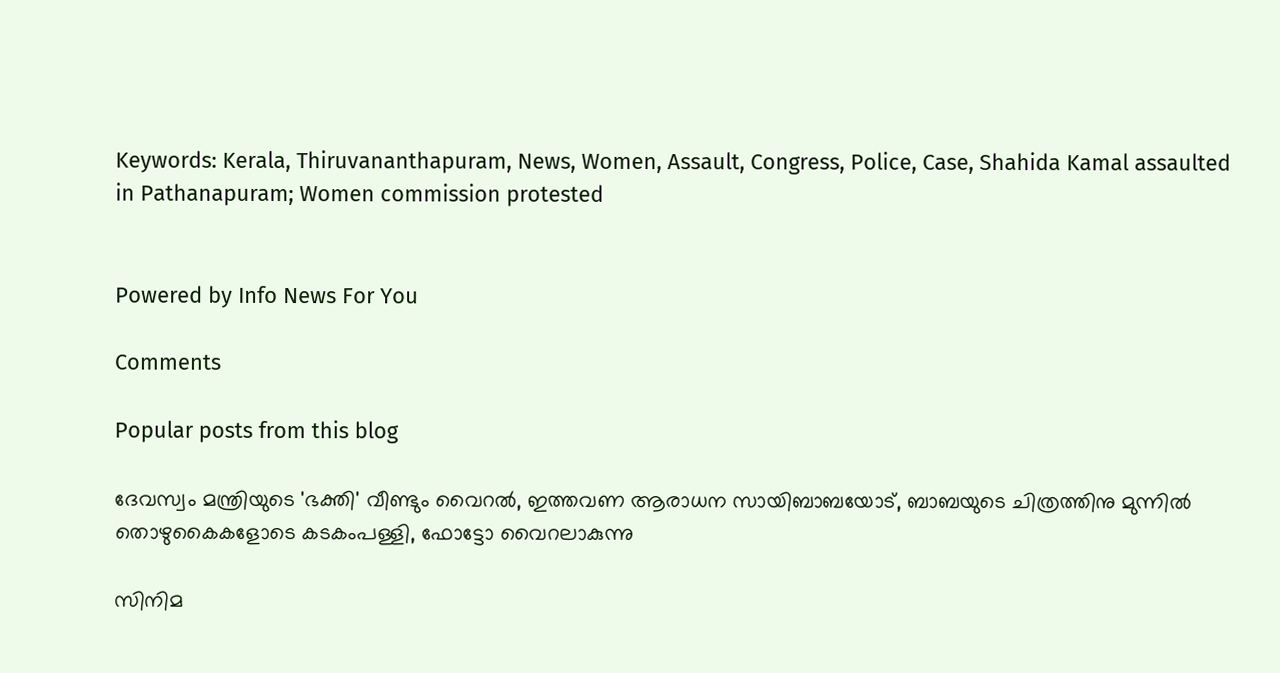Keywords: Kerala, Thiruvananthapuram, News, Women, Assault, Congress, Police, Case, Shahida Kamal assaulted in Pathanapuram; Women commission protested


Powered by Info News For You

Comments

Popular posts from this blog

ദേവസ്വം മന്ത്രിയുടെ 'ഭക്തി' വീണ്ടും വൈറല്‍, ഇത്തവണ ആരാധന സായിബാബയോട്, ബാബയുടെ ചിത്രത്തിനു മുന്നില്‍ തൊഴുകൈകളോടെ കടകംപള്ളി, ഫോട്ടോ വൈറലാകുന്നു

സിനിമ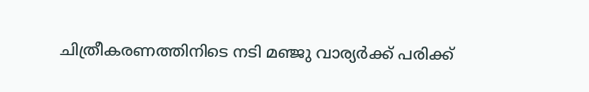ചിത്രീകരണത്തിനിടെ നടി മഞ്ജു വാര്യര്‍ക്ക് പരിക്ക്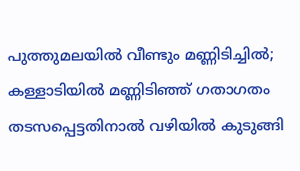പുത്തുമലയില്‍ വീണ്ടും മണ്ണിടിച്ചില്‍; കള്ളാടിയില്‍ മണ്ണിടിഞ്ഞ് ഗതാഗതം തടസപ്പെട്ടതിനാല്‍ വഴിയില്‍ കുടുങ്ങി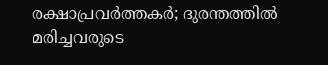രക്ഷാപ്രവര്‍ത്തകര്‍; ദുരന്തത്തില്‍ മരിച്ചവരുടെ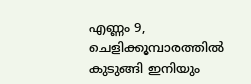എണ്ണം 9, ചെളിക്കൂമ്പാരത്തില്‍ കുടുങ്ങി ഇനിയും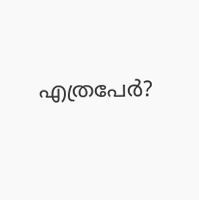എത്രപേര്‍?